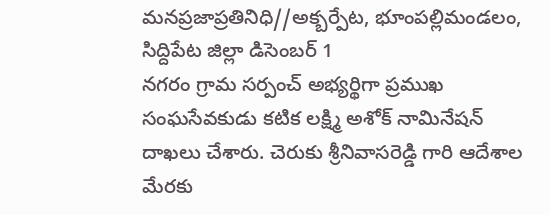మనప్రజాప్రతినిధి//అక్బర్పేట, భూంపల్లిమండలం, సిద్దిపేట జిల్లా డిసెంబర్ 1
నగరం గ్రామ సర్పంచ్ అభ్యర్థిగా ప్రముఖ సంఘసేవకుడు కటిక లక్ష్మి అశోక్ నామినేషన్ దాఖలు చేశారు. చెరుకు శ్రీనివాసరెడ్డి గారి ఆదేశాల మేరకు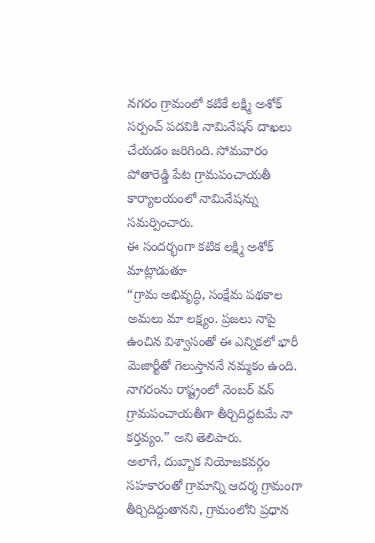నగరం గ్రామంలో కటికే లక్ష్మి అశోక్ సర్పంచ్ పదవికి నామినేషన్ దాఖలు చేయడం జరిగింది. సోమవారం పోతారెడ్డి పేట గ్రామపంచాయతీ కార్యాలయంలో నామినేషన్ను సమర్పించారు.
ఈ సందర్భంగా కటిక లక్ష్మి అశోక్ మాట్లాడుతూ
“గ్రామ అభివృద్ధి, సంక్షేమ పథకాల అమలు మా లక్ష్యం. ప్రజలు నాపై ఉంచిన విశ్వాసంతో ఈ ఎన్నికలో భారీ మెజార్టీతో గెలుస్తాననే నమ్మకం ఉంది. నాగరంను రాష్ట్రంలో నెంబర్ వన్ గ్రామపంచాయతీగా తీర్చిదిద్దటమే నా కర్తవ్యం.” అని తెలిపారు.
అలాగే, దుబ్బాక నియోజకవర్గం సహకారంతో గ్రామాన్ని ఆదర్శ గ్రామంగా తీర్చిదిద్దుతానని, గ్రామంలోని ప్రధాన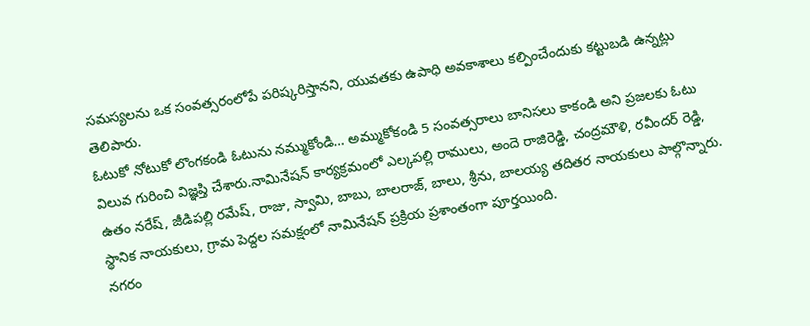సమస్యలను ఒక సంవత్సరంలోపే పరిష్కరిస్తానని, యువతకు ఉపాధి అవకాశాలు కల్పించేందుకు కట్టుబడి ఉన్నట్లు తెలిపారు.
ఓటుకో నోటుకో లొంగకండి ఓటును నమ్ముకోండి… అమ్ముకోకండి 5 సంవత్సరాలు బానిసలు కాకండి అని ప్రజలకు ఓటు విలువ గురించి విజ్ఞప్తి చేశారు.నామినేషన్ కార్యక్రమంలో ఎల్కపల్లి రాములు, అందె రాజిరెడ్డి, చంద్రమౌళి, రవీందర్ రెడ్డి, ఉతం నరేష్, జీడిపల్లి రమేష్, రాజు, స్వామి, బాబు, బాలరాజ్, బాలు, శ్రీను, బాలయ్య తదితర నాయకులు పాల్గొన్నారు. స్థానిక నాయకులు, గ్రామ పెద్దల సమక్షంలో నామినేషన్ ప్రక్రియ ప్రశాంతంగా పూర్తయింది.
నగరం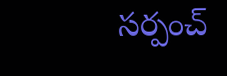సర్పంచ్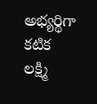అభ్యర్థిగా కటిక లక్ష్మి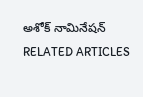అశోక్ నామినేషన్
RELATED ARTICLES